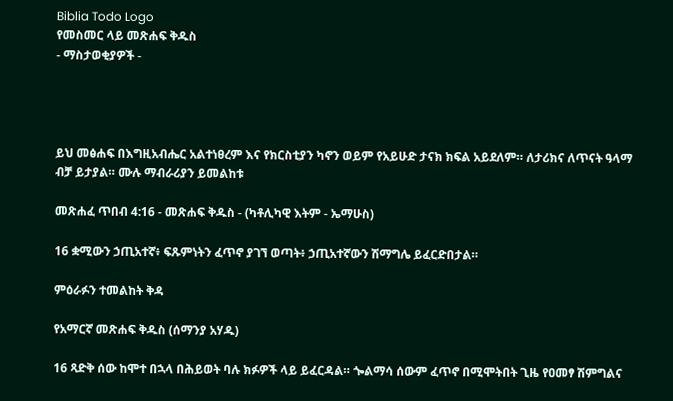Biblia Todo Logo
የመስመር ላይ መጽሐፍ ቅዱስ
- ማስታወቂያዎች -




ይህ መፅሐፍ በእግዚአብሔር አልተነፀረም እና የክርስቲያን ካኖን ወይም የአይሁድ ታናክ ክፍል አይደለም። ለታሪክና ለጥናት ዓላማ ብቻ ይታያል። ሙሉ ማብራሪያን ይመልከቱ

መጽሐፈ ጥበብ 4:16 - መጽሐፍ ቅዱስ - (ካቶሊካዊ እትም - ኤማሁስ)

16 ቋሚውን ኃጢአተኛ፥ ፍጹምነትን ፈጥኖ ያገኘ ወጣት፥ ኃጢአተኛውን ሽማግሌ ይፈርድበታል።

ምዕራፉን ተመልከት ቅዳ

የአማርኛ መጽሐፍ ቅዱስ (ሰማንያ አሃዱ)

16 ጻድቅ ሰው ከሞተ በኋላ በሕይወት ባሉ ክፉዎች ላይ ይፈርዳል። ጐልማሳ ሰውም ፈጥኖ በሚሞትበት ጊዜ የዐመፃ ሽምግልና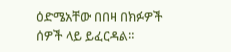ዕድሜአቸው በበዛ በክፉዎች ሰዎች ላይ ይፈርዳል።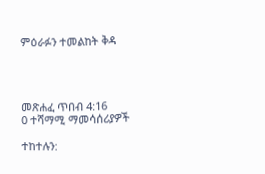ምዕራፉን ተመልከት ቅዳ




መጽሐፈ ጥበብ 4:16
0 ተሻማሚ ማመሳሰሪያዎች

ተከተሉን: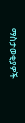ማስታወቂያዎች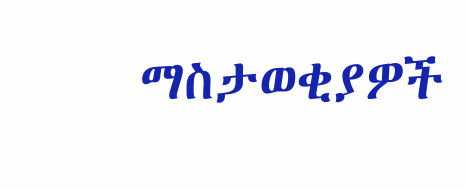ማስታወቂያዎች